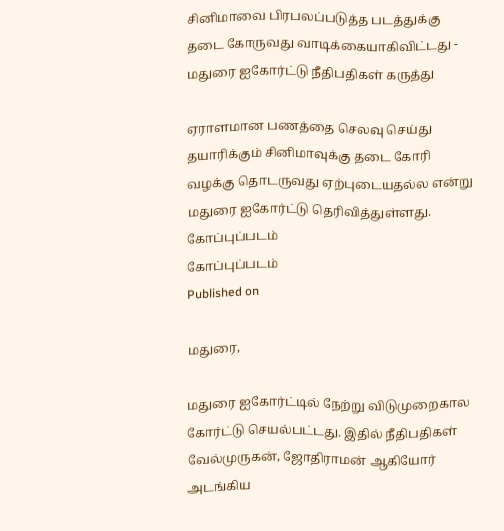சினிமாவை பிரபலப்படுத்த படத்துக்கு தடை கோருவது வாடிக்கையாகிவிட்டது - மதுரை ஐகோர்ட்டு நீதிபதிகள் கருத்து

ஏராளமான பணத்தை செலவு செய்து தயாரிக்கும் சினிமாவுக்கு தடை கோரி வழக்கு தொடருவது ஏற்புடையதல்ல என்று மதுரை ஐகோர்ட்டு தெரிவித்துள்ளது.
கோப்புப்படம்
கோப்புப்படம்
Published on

மதுரை,

மதுரை ஐகோர்ட்டில் நேற்று விடுமுறைகால கோர்ட்டு செயல்பட்டது. இதில் நீதிபதிகள் வேல்முருகன், ஜோதிராமன் ஆகியோர் அடங்கிய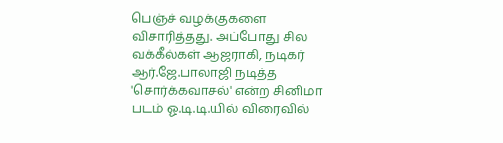பெஞ்ச் வழக்குகளை விசாரித்தது. அப்போது சில வக்கீல்கள் ஆஜராகி, நடிகர் ஆர்.ஜே.பாலாஜி நடித்த 'சொர்க்கவாசல்' என்ற சினிமா படம் ஓ.டி.டி.யில் விரைவில்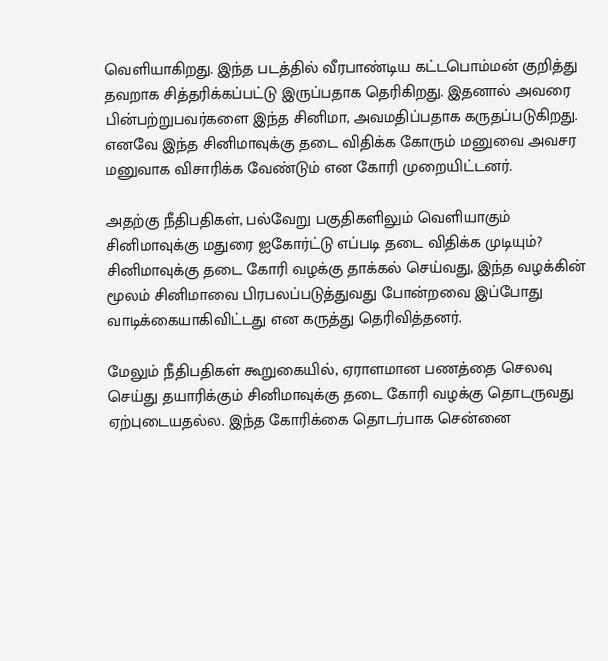வெளியாகிறது. இந்த படத்தில் வீரபாண்டிய கட்டபொம்மன் குறித்து தவறாக சித்தரிக்கப்பட்டு இருப்பதாக தெரிகிறது. இதனால் அவரை பின்பற்றுபவர்களை இந்த சினிமா, அவமதிப்பதாக கருதப்படுகிறது. எனவே இந்த சினிமாவுக்கு தடை விதிக்க கோரும் மனுவை அவசர மனுவாக விசாரிக்க வேண்டும் என கோரி முறையிட்டனர்.

அதற்கு நீதிபதிகள், பல்வேறு பகுதிகளிலும் வெளியாகும் சினிமாவுக்கு மதுரை ஐகோர்ட்டு எப்படி தடை விதிக்க முடியும்? சினிமாவுக்கு தடை கோரி வழக்கு தாக்கல் செய்வது, இந்த வழக்கின் மூலம் சினிமாவை பிரபலப்படுத்துவது போன்றவை இப்போது வாடிக்கையாகிவிட்டது என கருத்து தெரிவித்தனர்.

மேலும் நீதிபதிகள் கூறுகையில், ஏராளமான பணத்தை செலவு செய்து தயாரிக்கும் சினிமாவுக்கு தடை கோரி வழக்கு தொடருவது ஏற்புடையதல்ல. இந்த கோரிக்கை தொடர்பாக சென்னை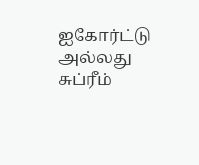ஐகோர்ட்டு அல்லது சுப்ரீம்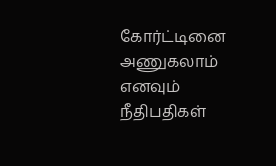கோர்ட்டினை அணுகலாம் எனவும் நீதிபதிகள்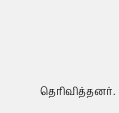தெரிவித்தனர்.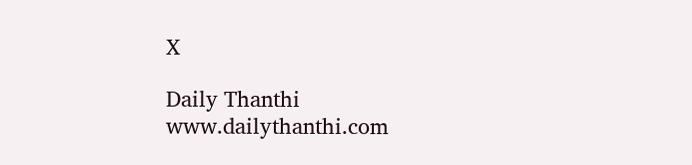X

Daily Thanthi
www.dailythanthi.com